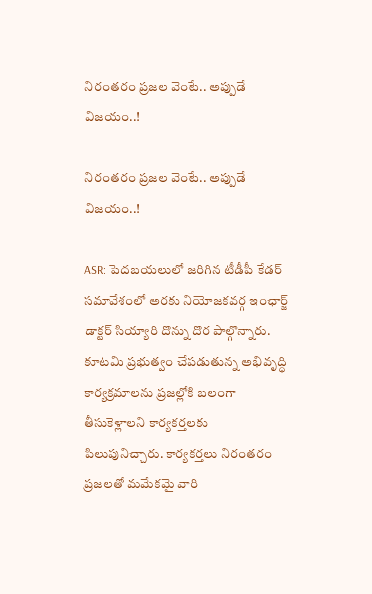నిరంతరం ప్రజల వెంటే.. అప్పుడే విజయం..!

నిరంతరం ప్రజల వెంటే.. అప్పుడే విజయం..!

ASR: పెదబయలులో జరిగిన టీడీపీ కేడర్ సమావేశంలో అరకు నియోజకవర్గ ఇంఛార్జ్ డాక్టర్ సియ్యారి దొన్ను దొర పాల్గొన్నారు. కూటమి ప్రభుత్వం చేపడుతున్న అభివృద్ధి కార్యక్రమాలను ప్రజల్లోకి బలంగా తీసుకెళ్లాలని కార్యకర్తలకు పిలుపునిచ్చారు. కార్యకర్తలు నిరంతరం ప్రజలతో మమేకమై వారి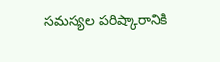సమస్యల పరిష్కారానికి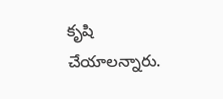కృషి చేయాలన్నారు.